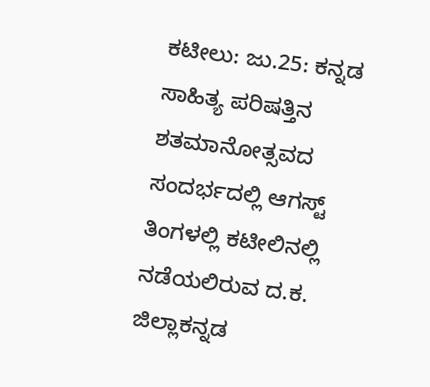ಕಟೀಲು: ಜು.25: ಕನ್ನಡ ಸಾಹಿತ್ಯ ಪರಿಷತ್ತಿನ ಶತಮಾನೋತ್ಸವದ ಸಂದರ್ಭದಲ್ಲಿ ಆಗಸ್ಟ್ ತಿಂಗಳಲ್ಲಿ ಕಟೀಲಿನಲ್ಲಿ ನಡೆಯಲಿರುವ ದ.ಕ. ಜಿಲ್ಲಾಕನ್ನಡ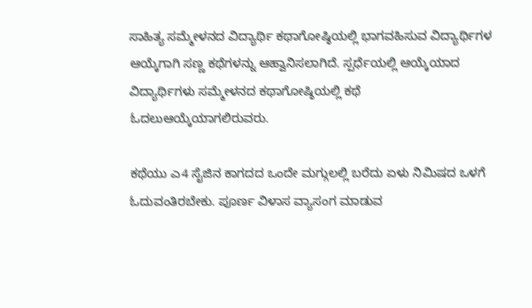ಸಾಹಿತ್ಯ ಸಮ್ಮೇಳನದ ವಿದ್ಯಾರ್ಥಿ ಕಥಾಗೋಷ್ಠಿಯಲ್ಲಿ ಭಾಗವಹಿಸುವ ವಿದ್ಯಾರ್ಥಿಗಳ ಆಯ್ಕೆಗಾಗಿ ಸಣ್ಣ ಕಥೆಗಳನ್ನು ಆಹ್ವಾನಿಸಲಾಗಿದೆ. ಸ್ಪರ್ಧೆಯಲ್ಲಿ ಆಯ್ಕೆಯಾದ ವಿದ್ಯಾರ್ಥಿಗಳು ಸಮ್ಮೇಳನದ ಕಥಾಗೋಷ್ಠಿಯಲ್ಲಿ ಕಥೆ ಓದಲುಆಯ್ಕೆಯಾಗಲಿರುವರು.

ಕಥೆಯು ಎ4 ಸೈಜಿನ ಕಾಗದದ ಒಂದೇ ಮಗ್ಗುಲಲ್ಲಿ ಬರೆದು ಏಳು ನಿಮಿಷದ ಒಳಗೆ ಓದುವಂತಿರಬೇಕು. ಪೂರ್ಣ ವಿಳಾಸ ವ್ಯಾಸಂಗ ಮಾಡುವ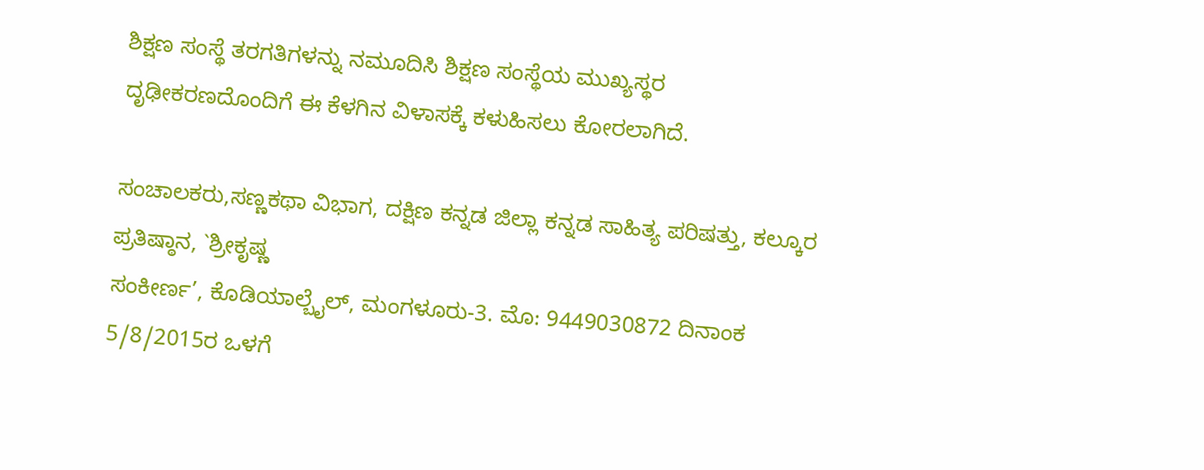ಶಿಕ್ಷಣ ಸಂಸ್ಥೆ ತರಗತಿಗಳನ್ನು ನಮೂದಿಸಿ ಶಿಕ್ಷಣ ಸಂಸ್ಥೆಯ ಮುಖ್ಯಸ್ಥರ ದೃಢೀಕರಣದೊಂದಿಗೆ ಈ ಕೆಳಗಿನ ವಿಳಾಸಕ್ಕೆ ಕಳುಹಿಸಲು ಕೋರಲಾಗಿದೆ.

ಸಂಚಾಲಕರು,ಸಣ್ಣಕಥಾ ವಿಭಾಗ, ದಕ್ಷಿಣ ಕನ್ನಡ ಜಿಲ್ಲಾ ಕನ್ನಡ ಸಾಹಿತ್ಯ ಪರಿಷತ್ತು, ಕಲ್ಕೂರ ಪ್ರತಿಷ್ಠಾನ, `ಶ್ರೀಕೃಷ್ಣ
ಸಂಕೀರ್ಣ’, ಕೊಡಿಯಾಲ್ಬೈಲ್, ಮಂಗಳೂರು-3. ಮೊ: 9449030872 ದಿನಾಂಕ 5/8/2015ರ ಒಳಗೆ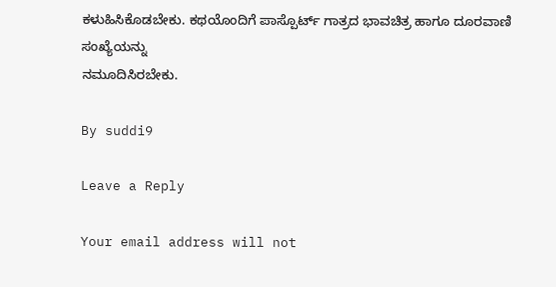ಕಳುಹಿಸಿಕೊಡಬೇಕು. ಕಥಯೊಂದಿಗೆ ಪಾಸ್ಪೊರ್ಟ್ ಗಾತ್ರದ ಭಾವಚಿತ್ರ ಹಾಗೂ ದೂರವಾಣಿ ಸಂಖ್ಯೆಯನ್ನು
ನಮೂದಿಸಿರಬೇಕು.

By suddi9

Leave a Reply

Your email address will not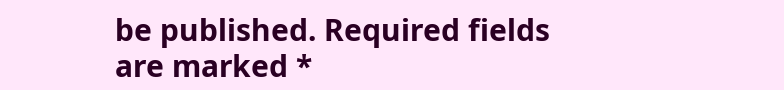be published. Required fields are marked *